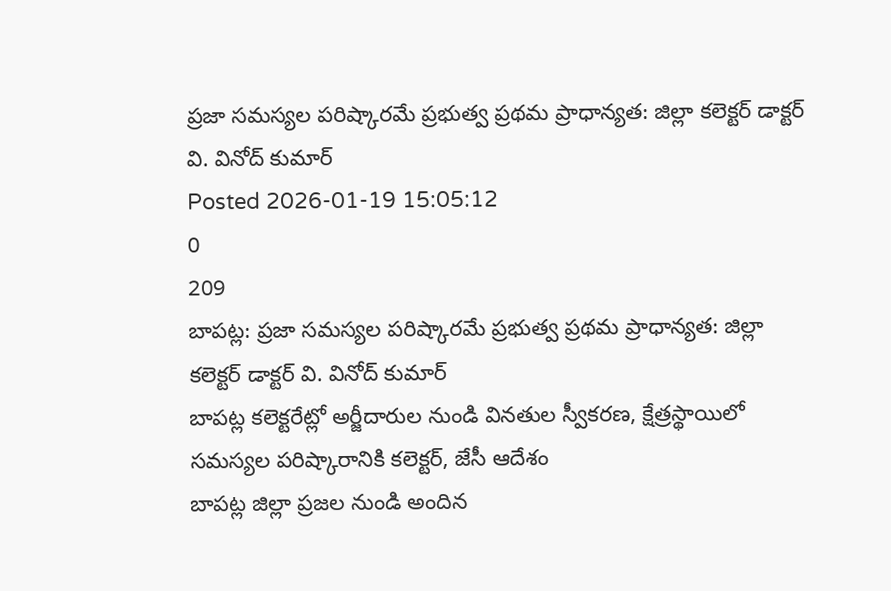ప్రజా సమస్యల పరిష్కారమే ప్రభుత్వ ప్రథమ ప్రాధాన్యత: జిల్లా కలెక్టర్ డాక్టర్ వి. వినోద్ కుమార్
Posted 2026-01-19 15:05:12
0
209
బాపట్ల: ప్రజా సమస్యల పరిష్కారమే ప్రభుత్వ ప్రథమ ప్రాధాన్యత: జిల్లా కలెక్టర్ డాక్టర్ వి. వినోద్ కుమార్
బాపట్ల కలెక్టరేట్లో అర్జీదారుల నుండి వినతుల స్వీకరణ, క్షేత్రస్థాయిలో సమస్యల పరిష్కారానికి కలెక్టర్, జేసీ ఆదేశం
బాపట్ల జిల్లా ప్రజల నుండి అందిన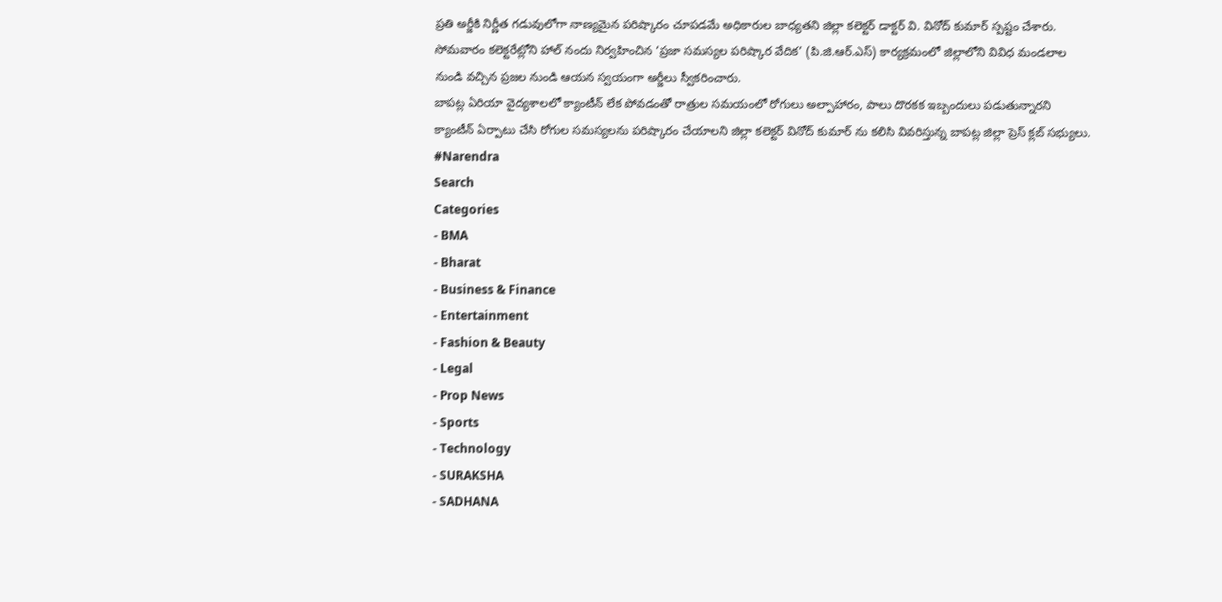ప్రతి అర్జీకి నిర్ణీత గడువులోగా నాణ్యమైన పరిష్కారం చూపడమే అధికారుల బాధ్యతని జిల్లా కలెక్టర్ డాక్టర్ వి. వినోద్ కుమార్ స్పష్టం చేశారు. సోమవారం కలెక్టరేట్లోని హాల్ నందు నిర్వహించిన ‘ప్రజా సమస్యల పరిష్కార వేదిక’ (పి.జి.ఆర్.ఎస్) కార్యక్రమంలో జిల్లాలోని వివిధ మండలాల నుండి వచ్చిన ప్రజల నుండి ఆయన స్వయంగా అర్జీలు స్వీకరించారు.
బాపట్ల ఏరియా వైద్యశాలలో క్యాంటీన్ లేక పోవడంతో రాత్రుల సమయంలో రోగులు అల్పాహారం, పాలు దొరకక ఇబ్బందులు పడుతున్నారని క్యాంటీన్ ఏర్పాటు చేసి రోగుల సమస్యలను పరిష్కారం చేయాలని జిల్లా కలెక్టర్ వినోద్ కుమార్ ను కలిసి వివరిస్తున్న బాపట్ల జిల్లా ప్రెస్ క్లబ్ సభ్యులు.
#Narendra
Search
Categories
- BMA
- Bharat
- Business & Finance
- Entertainment
- Fashion & Beauty
- Legal
- Prop News
- Sports
- Technology
- SURAKSHA
- SADHANA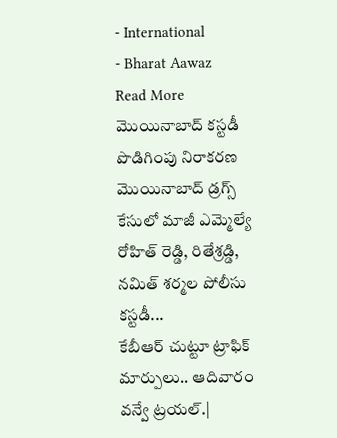- International
- Bharat Aawaz
Read More
మొయినాబాద్ కస్టడీ పొడిగింపు నిరాకరణ
మొయినాబాద్ డ్రగ్స్ కేసులో మాజీ ఎమ్మెల్యే రోహిత్ రెడ్డి, రితేశ్రడ్డి, నమిత్ శర్మల పోలీసు కస్టడీ...
కేబీఆర్ చుట్టూ ట్రాఫిక్ మార్పులు.. ఆదివారం వన్వే ట్రయల్.|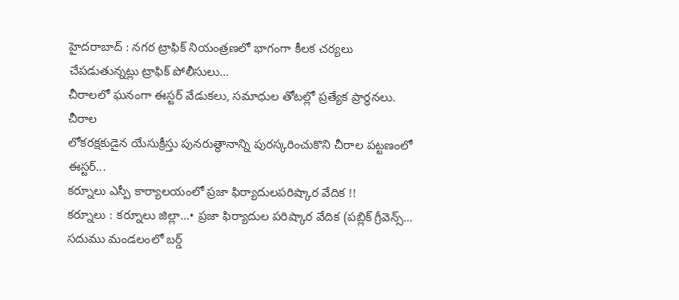హైదరాబాద్ : నగర ట్రాఫిక్ నియంత్రణలో భాగంగా కీలక చర్యలు చేపడుతున్నట్లు ట్రాఫిక్ పోలీసులు...
చీరాలలో ఘనంగా ఈస్టర్ వేడుకలు, సమాధుల తోటల్లో ప్రత్యేక ప్రార్థనలు.
చీరాల
లోకరక్షకుడైన యేసుక్రీస్తు పునరుత్థానాన్ని పురస్కరించుకొని చీరాల పట్టణంలో ఈస్టర్...
కర్నూలు ఎస్పీ కార్యాలయంలో ప్రజా ఫిర్యాదులపరిష్కార వేదిక !!
కర్నూలు : కర్నూలు జిల్లా...• ప్రజా ఫిర్యాదుల పరిష్కార వేదిక (పబ్లిక్ గ్రీవెన్స్...
సదుము మండలంలో బర్డ్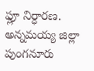ఫ్లూ నిర్ధారణ.
అన్నమయ్య జిల్లా పుంగనూరు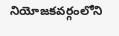నియోజకవర్గంలోని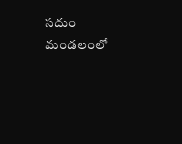సదుం మండలంలో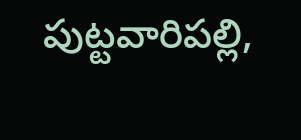పుట్టవారిపల్లి,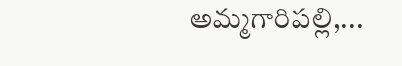అమ్మగారిపల్లి,...